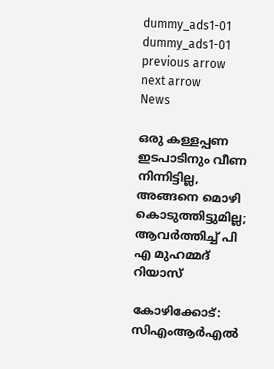dummy_ads1-01
dummy_ads1-01
previous arrow
next arrow
News

ഒരു കള്ളപ്പണ ഇടപാടിനും വീണ നിന്നിട്ടില്ല, അങ്ങനെ മൊഴി കൊടുത്തിട്ടുമില്ല; ആവര്‍ത്തിച്ച് പി എ മുഹമ്മദ് റിയാസ്

കോഴിക്കോട്: സിഎംആര്‍എല്‍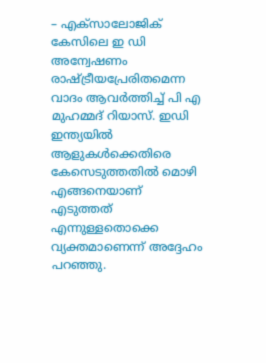– എക്‌സാലോജിക് കേസിലെ ഇ ഡി അന്വേഷണം രാഷ്ട്രീയപ്രേരിതമെന്ന വാദം ആവര്‍ത്തിച്ച് പി എ മുഹമ്മദ് റിയാസ്. ഇഡി ഇന്ത്യയില്‍ ആളുകള്‍ക്കെതിരെ കേസെടുത്തതില്‍ മൊഴി എങ്ങനെയാണ് എടുത്തത് എന്നുള്ളതൊക്കെ വ്യക്തമാണെന്ന് അദ്ദേഹം പറഞ്ഞു.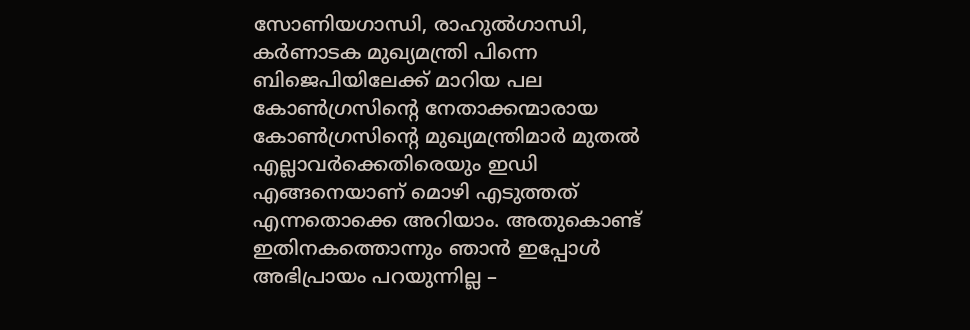സോണിയഗാന്ധി, രാഹുല്‍ഗാന്ധി, കര്‍ണാടക മുഖ്യമന്ത്രി പിന്നെ ബിജെപിയിലേക്ക് മാറിയ പല കോണ്‍ഗ്രസിന്റെ നേതാക്കന്മാരായ കോണ്‍ഗ്രസിന്റെ മുഖ്യമന്ത്രിമാര്‍ മുതല്‍ എല്ലാവര്‍ക്കെതിരെയും ഇഡി എങ്ങനെയാണ് മൊഴി എടുത്തത് എന്നതൊക്കെ അറിയാം. അതുകൊണ്ട് ഇതിനകത്തൊന്നും ഞാന്‍ ഇപ്പോള്‍ അഭിപ്രായം പറയുന്നില്ല –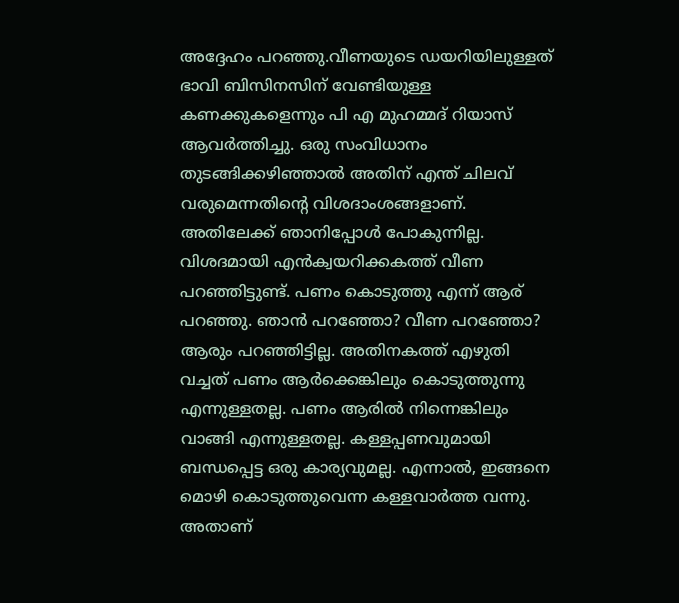അദ്ദേഹം പറഞ്ഞു.വീണയുടെ ഡയറിയിലുള്ളത് ഭാവി ബിസിനസിന് വേണ്ടിയുള്ള കണക്കുകളെന്നും പി എ മുഹമ്മദ് റിയാസ് ആവര്‍ത്തിച്ചു. ഒരു സംവിധാനം തുടങ്ങിക്കഴിഞ്ഞാല്‍ അതിന് എന്ത് ചിലവ് വരുമെന്നതിന്റെ വിശദാംശങ്ങളാണ്. അതിലേക്ക് ഞാനിപ്പോള്‍ പോകുന്നില്ല. വിശദമായി എന്‍ക്വയറിക്കകത്ത് വീണ പറഞ്ഞിട്ടുണ്ട്. പണം കൊടുത്തു എന്ന് ആര് പറഞ്ഞു. ഞാന്‍ പറഞ്ഞോ? വീണ പറഞ്ഞോ? ആരും പറഞ്ഞിട്ടില്ല. അതിനകത്ത് എഴുതി വച്ചത് പണം ആര്‍ക്കെങ്കിലും കൊടുത്തുന്നു എന്നുള്ളതല്ല. പണം ആരില്‍ നിന്നെങ്കിലും വാങ്ങി എന്നുള്ളതല്ല. കള്ളപ്പണവുമായി ബന്ധപ്പെട്ട ഒരു കാര്യവുമല്ല. എന്നാല്‍, ഇങ്ങനെ മൊഴി കൊടുത്തുവെന്ന കള്ളവാര്‍ത്ത വന്നു. അതാണ്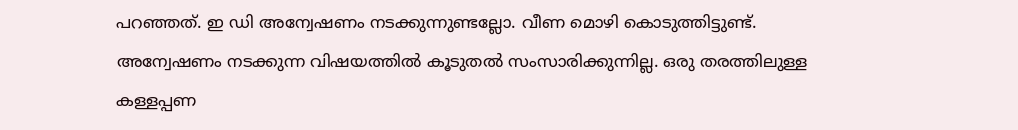പറഞ്ഞത്. ഇ ഡി അന്വേഷണം നടക്കുന്നുണ്ടല്ലോ. വീണ മൊഴി കൊടുത്തിട്ടുണ്ട്. അന്വേഷണം നടക്കുന്ന വിഷയത്തില്‍ കൂടുതല്‍ സംസാരിക്കുന്നില്ല. ഒരു തരത്തിലുള്ള കള്ളപ്പണ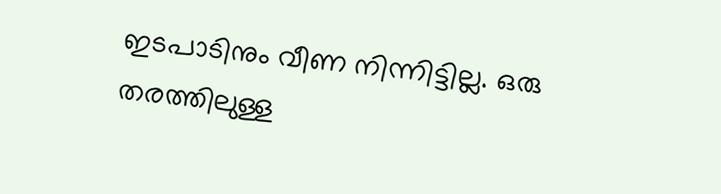ഇടപാടിനും വീണ നിന്നിട്ടില്ല. ഒരു തരത്തിലുള്ള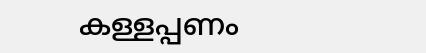കള്ളപ്പണം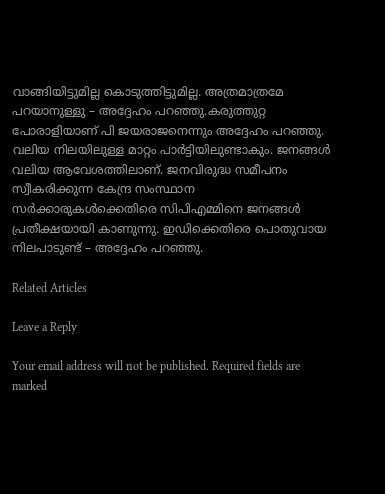വാങ്ങിയിട്ടുമില്ല കൊടുത്തിട്ടുമില്ല. അത്രമാത്രമേ പറയാനുള്ളു – അദ്ദേഹം പറഞ്ഞു.കരുത്തുറ്റ പോരാളിയാണ് പി ജയരാജനെന്നും അദ്ദേഹം പറഞ്ഞു. വലിയ നിലയിലുള്ള മാറ്റം പാര്‍ട്ടിയിലുണ്ടാകും. ജനങ്ങള്‍ വലിയ ആവേശത്തിലാണ്. ജനവിരുദ്ധ സമീപനം സ്വീകരിക്കുന്ന കേന്ദ്ര സംസ്ഥാന സര്‍ക്കാരുകള്‍ക്കെതിരെ സിപിഎമ്മിനെ ജനങ്ങള്‍ പ്രതീക്ഷയായി കാണുന്നു. ഇഡിക്കെതിരെ പൊതുവായ നിലപാടുണ്ട് – അദ്ദേഹം പറഞ്ഞു.

Related Articles

Leave a Reply

Your email address will not be published. Required fields are marked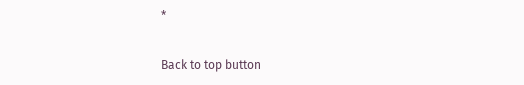*

Back to top button